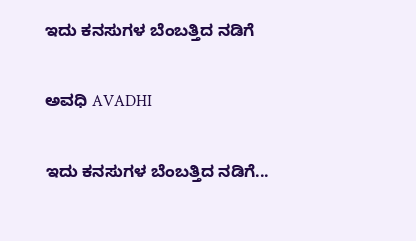ಇದು ಕನಸುಗಳ ಬೆಂಬತ್ತಿದ ನಡಿಗೆ‍

ಅವಧಿ AVADHI

ಇದು ಕನಸುಗಳ ಬೆಂಬತ್ತಿದ ನಡಿಗೆ...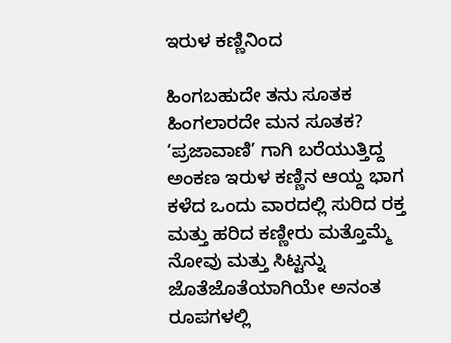ಇರುಳ ಕಣ್ಣಿನಿಂದ

ಹಿಂಗಬಹುದೇ ತನು ಸೂತಕ ಹಿಂಗಲಾರದೇ ಮನ ಸೂತಕ?
‘ಪ್ರಜಾವಾಣಿ’ ಗಾಗಿ ಬರೆಯುತ್ತಿದ್ದ ಅಂಕಣ ಇರುಳ ಕಣ್ಣಿನ ಆಯ್ದ ಭಾಗ
ಕಳೆದ ಒಂದು ವಾರದಲ್ಲಿ ಸುರಿದ ರಕ್ತ ಮತ್ತು ಹರಿದ ಕಣ್ಣೀರು ಮತ್ತೊಮ್ಮೆ ನೋವು ಮತ್ತು ಸಿಟ್ಟನ್ನು ಜೊತೆಜೊತೆಯಾಗಿಯೇ ಅನಂತ ರೂಪಗಳಲ್ಲಿ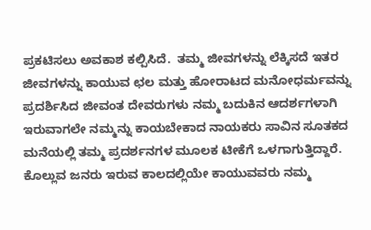ಪ್ರಕಟಿಸಲು ಅವಕಾಶ ಕಲ್ಪಿಸಿದೆ.  ತಮ್ಮ ಜೀವಗಳನ್ನು ಲೆಕ್ಕಿಸದೆ ಇತರ ಜೀವಗಳನ್ನು ಕಾಯುವ ಛಲ ಮತ್ತು ಹೋರಾಟದ ಮನೋಧರ್ಮವನ್ನು ಪ್ರದರ್ಶಿಸಿದ ಜೀವಂತ ದೇವರುಗಳು ನಮ್ಮ ಬದುಕಿನ ಆದರ್ಶಗಳಾಗಿ ಇರುವಾಗಲೇ ನಮ್ಮನ್ನು ಕಾಯಬೇಕಾದ ನಾಯಕರು ಸಾವಿನ ಸೂತಕದ ಮನೆಯಲ್ಲಿ ತಮ್ಮ ಪ್ರದರ್ಶನಗಳ ಮೂಲಕ ಟೀಕೆಗೆ ಒಳಗಾಗುತ್ತಿದ್ದಾರೆ.
ಕೊಲ್ಲುವ ಜನರು ಇರುವ ಕಾಲದಲ್ಲಿಯೇ ಕಾಯುವವರು ನಮ್ಮ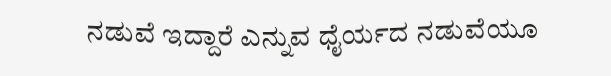ನಡುವೆ ಇದ್ದಾರೆ ಎನ್ನುವ ಧೈರ್ಯದ ನಡುವೆಯೂ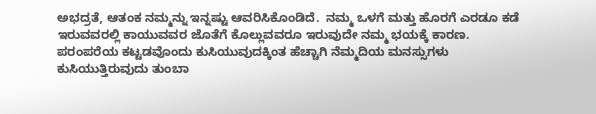ಅಭದ್ರತೆ, ಆತಂಕ ನಮ್ಮನ್ನು ಇನ್ನಷ್ಟು ಆವರಿಸಿಕೊಂಡಿದೆ.  ನಮ್ಮ ಒಳಗೆ ಮತ್ತು ಹೊರಗೆ ಎರಡೂ ಕಡೆ ಇರುವವರಲ್ಲಿ ಕಾಯುವವರ ಜೊತೆಗೆ ಕೊಲ್ಲುವವರೂ ಇರುವುದೇ ನಮ್ಮ ಭಯಕ್ಕೆ ಕಾರಣ.  ಪರಂಪರೆಯ ಕಟ್ಟಡವೊಂದು ಕುಸಿಯುವುದಕ್ಕಿಂತ ಹೆಚ್ಚಾಗಿ ನೆಮ್ಮದಿಯ ಮನಸ್ಸುಗಳು ಕುಸಿಯುತ್ತಿರುವುದು ತುಂಬಾ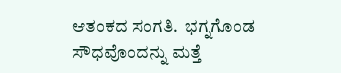ಆತಂಕದ ಸಂಗತಿ.  ಭಗ್ನಗೊಂಡ ಸೌಧವೊಂದನ್ನು ಮತ್ತೆ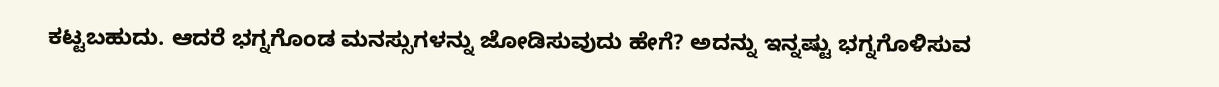ಕಟ್ಟಬಹುದು. ಆದರೆ ಭಗ್ನಗೊಂಡ ಮನಸ್ಸುಗಳನ್ನು ಜೋಡಿಸುವುದು ಹೇಗೆ? ಅದನ್ನು ಇನ್ನಷ್ಟು ಭಗ್ನಗೊಳಿಸುವ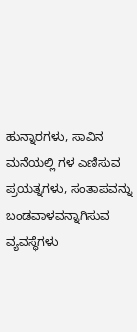ಹುನ್ನಾರಗಳು, ಸಾವಿನ ಮನೆಯಲ್ಲಿ ಗಳ ಎಣಿಸುವ ಪ್ರಯತ್ನಗಳು, ಸಂತಾಪವನ್ನು ಬಂಡವಾಳವನ್ನಾಗಿಸುವ ವ್ಯವಸ್ಥೆಗಳು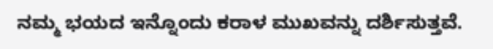ನಮ್ಮ ಭಯದ ಇನ್ನೊಂದು ಕರಾಳ ಮುಖವನ್ನು ದರ್ಶಿಸುತ್ತವೆ.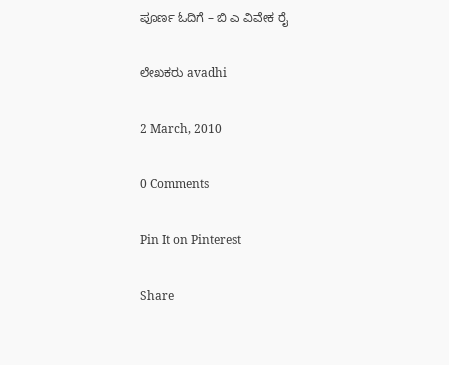ಪೂರ್ಣ ಓದಿಗೆ – ಬಿ ಎ ವಿವೇಕ ರೈ

ಲೇಖಕರು avadhi

2 March, 2010

0 Comments

Pin It on Pinterest

Share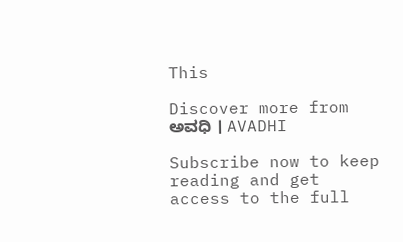This

Discover more from ಅವಧಿ । AVADHI

Subscribe now to keep reading and get access to the full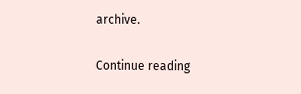archive.

Continue reading